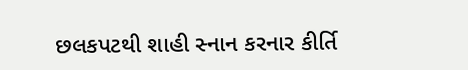છલકપટથી શાહી સ્નાન કરનાર કીર્તિ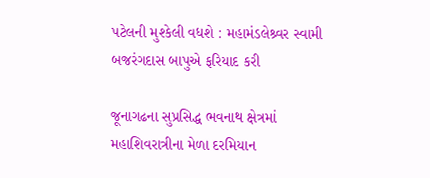પટેલની મુશ્કેલી વધશે : મહામંડલેશ્ર્વર સ્વામી બજરંગદાસ બાપુએ ફરિયાદ કરી

જૂનાગઢના સુપ્રસિદ્ધ ભવનાથ ક્ષેત્રમાં મહાશિવરાત્રીના મેળા દરમિયાન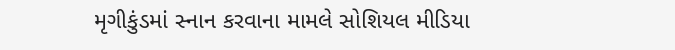મૃગીકુંડમાં સ્નાન કરવાના મામલે સોશિયલ મીડિયા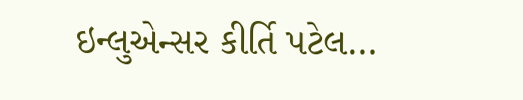ઇન્લુએન્સર કીર્તિ પટેલ…